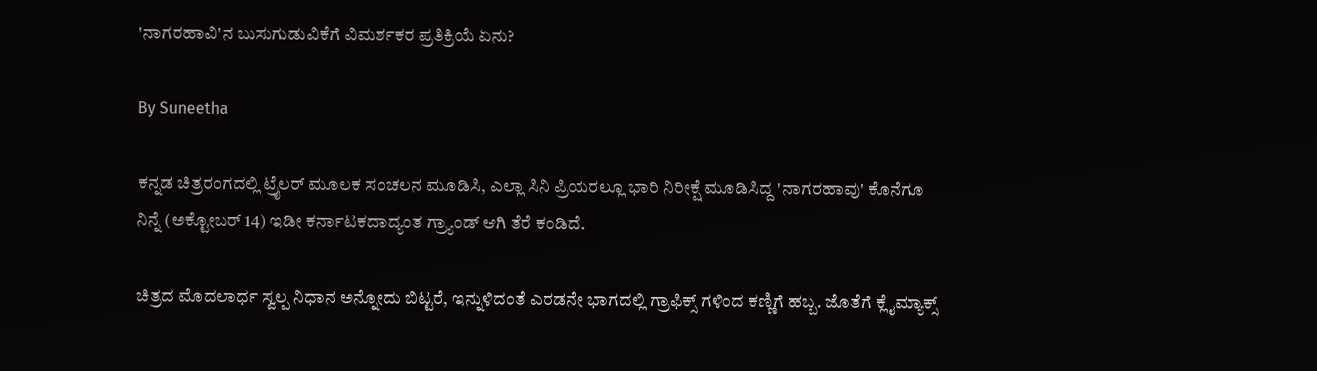'ನಾಗರಹಾವಿ'ನ ಬುಸುಗುಡುವಿಕೆಗೆ ವಿಮರ್ಶಕರ ಪ್ರತಿಕ್ರಿಯೆ ಏನು?

By Suneetha

ಕನ್ನಡ ಚಿತ್ರರಂಗದಲ್ಲಿ ಟ್ರೈಲರ್ ಮೂಲಕ ಸಂಚಲನ ಮೂಡಿಸಿ, ಎಲ್ಲಾ ಸಿನಿ ಪ್ರಿಯರಲ್ಲೂ ಭಾರಿ ನಿರೀಕ್ಷೆ ಮೂಡಿಸಿದ್ದ 'ನಾಗರಹಾವು' ಕೊನೆಗೂ ನಿನ್ನೆ (ಅಕ್ಟೋಬರ್ 14) ಇಡೀ ಕರ್ನಾಟಕದಾದ್ಯಂತ ಗ್ರ್ಯಾಂಡ್ ಆಗಿ ತೆರೆ ಕಂಡಿದೆ.

ಚಿತ್ರದ ಮೊದಲಾರ್ಧ ಸ್ವಲ್ಪ ನಿಧಾನ ಅನ್ನೋದು ಬಿಟ್ಟರೆ, ಇನ್ನುಳಿದಂತೆ ಎರಡನೇ ಭಾಗದಲ್ಲಿ ಗ್ರಾಫಿಕ್ಸ್ ಗಳಿಂದ ಕಣ್ಣಿಗೆ ಹಬ್ಬ. ಜೊತೆಗೆ ಕ್ಲೈಮ್ಯಾಕ್ಸ್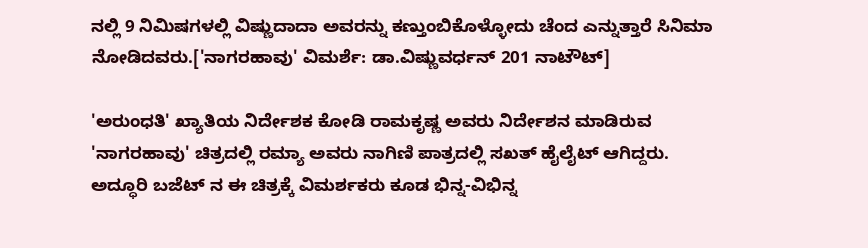ನಲ್ಲಿ 9 ನಿಮಿಷಗಳಲ್ಲಿ ವಿಷ್ಣುದಾದಾ ಅವರನ್ನು ಕಣ್ತುಂಬಿಕೊಳ್ಳೋದು ಚೆಂದ ಎನ್ನುತ್ತಾರೆ ಸಿನಿಮಾ ನೋಡಿದವರು.['ನಾಗರಹಾವು' ವಿಮರ್ಶೆ: ಡಾ.ವಿಷ್ಣುವರ್ಧನ್ 201 ನಾಟೌಟ್]

'ಅರುಂಧತಿ' ಖ್ಯಾತಿಯ ನಿರ್ದೇಶಕ ಕೋಡಿ ರಾಮಕೃಷ್ಣ ಅವರು ನಿರ್ದೇಶನ ಮಾಡಿರುವ 'ನಾಗರಹಾವು' ಚಿತ್ರದಲ್ಲಿ ರಮ್ಯಾ ಅವರು ನಾಗಿಣಿ ಪಾತ್ರದಲ್ಲಿ ಸಖತ್ ಹೈಲೈಟ್ ಆಗಿದ್ದರು. ಅದ್ಧೂರಿ ಬಜೆಟ್ ನ ಈ ಚಿತ್ರಕ್ಕೆ ವಿಮರ್ಶಕರು ಕೂಡ ಭಿನ್ನ-ವಿಭಿನ್ನ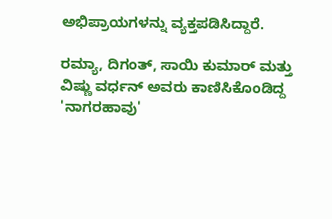ಅಭಿಪ್ರಾಯಗಳನ್ನು ವ್ಯಕ್ತಪಡಿಸಿದ್ದಾರೆ.

ರಮ್ಯಾ, ದಿಗಂತ್, ಸಾಯಿ ಕುಮಾರ್ ಮತ್ತು ವಿಷ್ಣು ವರ್ಧನ್ ಅವರು ಕಾಣಿಸಿಕೊಂಡಿದ್ದ 'ನಾಗರಹಾವು'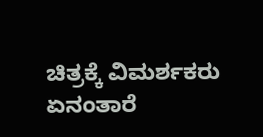ಚಿತ್ರಕ್ಕೆ ವಿಮರ್ಶಕರು ಏನಂತಾರೆ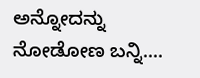ಅನ್ನೋದನ್ನು ನೋಡೋಣ ಬನ್ನಿ....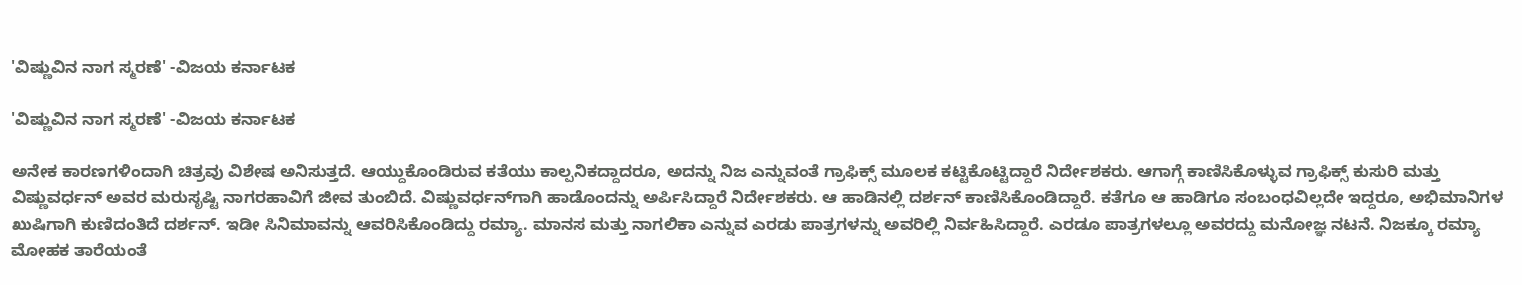'ವಿಷ್ಣುವಿನ ನಾಗ ಸ್ಮರಣೆ' -ವಿಜಯ ಕರ್ನಾಟಕ

'ವಿಷ್ಣುವಿನ ನಾಗ ಸ್ಮರಣೆ' -ವಿಜಯ ಕರ್ನಾಟಕ

ಅನೇಕ ಕಾರಣಗಳಿಂದಾಗಿ ಚಿತ್ರವು ವಿಶೇಷ ಅನಿಸುತ್ತದೆ. ಆಯ್ದುಕೊಂಡಿರುವ ಕತೆಯು ಕಾಲ್ಪನಿಕದ್ದಾದರೂ, ಅದನ್ನು ನಿಜ ಎನ್ನುವಂತೆ ಗ್ರಾಫಿಕ್ಸ್ ಮೂಲಕ ಕಟ್ಟಿಕೊಟ್ಟಿದ್ದಾರೆ ನಿರ್ದೇಶಕರು. ಆಗಾಗ್ಗೆ ಕಾಣಿಸಿಕೊಳ್ಳುವ ಗ್ರಾಫಿಕ್ಸ್ ಕುಸುರಿ ಮತ್ತು ವಿಷ್ಣುವರ್ಧನ್ ಅವರ ಮರುಸೃಷ್ಟಿ ನಾಗರಹಾವಿಗೆ ಜೀವ ತುಂಬಿದೆ. ವಿಷ್ಣುವರ್ಧನ್‌ಗಾಗಿ ಹಾಡೊಂದನ್ನು ಅರ್ಪಿಸಿದ್ದಾರೆ ನಿರ್ದೇಶಕರು. ಆ ಹಾಡಿನಲ್ಲಿ ದರ್ಶನ್ ಕಾಣಿಸಿಕೊಂಡಿದ್ದಾರೆ. ಕತೆಗೂ ಆ ಹಾಡಿಗೂ ಸಂಬಂಧವಿಲ್ಲದೇ ಇದ್ದರೂ, ಅಭಿಮಾನಿಗಳ ಖುಷಿಗಾಗಿ ಕುಣಿದಂತಿದೆ ದರ್ಶನ್. ಇಡೀ ಸಿನಿಮಾವನ್ನು ಆವರಿಸಿಕೊಂಡಿದ್ದು ರಮ್ಯಾ. ಮಾನಸ ಮತ್ತು ನಾಗಲಿಕಾ ಎನ್ನುವ ಎರಡು ಪಾತ್ರಗಳನ್ನು ಅವರಿಲ್ಲಿ ನಿರ್ವಹಿಸಿದ್ದಾರೆ. ಎರಡೂ ಪಾತ್ರಗಳಲ್ಲೂ ಅವರದ್ದು ಮನೋಜ್ಞ ನಟನೆ. ನಿಜಕ್ಕೂ ರಮ್ಯಾ ಮೋಹಕ ತಾರೆಯಂತೆ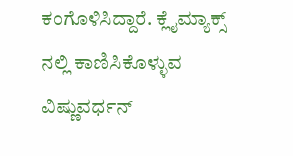ಕಂಗೊಳಿಸಿದ್ದಾರೆ. ಕ್ಲೈಮ್ಯಾಕ್ಸ್ ನಲ್ಲಿ ಕಾಣಿಸಿಕೊಳ್ಳುವ ವಿಷ್ಣುವರ್ಧನ್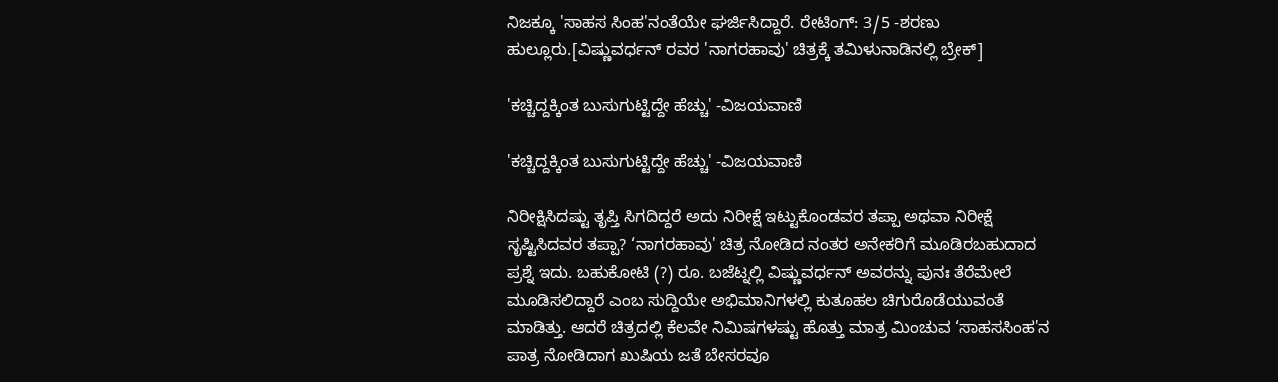ನಿಜಕ್ಕೂ 'ಸಾಹಸ ಸಿಂಹ'ನಂತೆಯೇ ಘರ್ಜಿಸಿದ್ದಾರೆ. ರೇಟಿಂಗ್: 3/5 -ಶರಣು ಹುಲ್ಲೂರು.[ವಿಷ್ಣುವರ್ಧನ್ ರವರ 'ನಾಗರಹಾವು' ಚಿತ್ರಕ್ಕೆ ತಮಿಳುನಾಡಿನಲ್ಲಿ ಬ್ರೇಕ್]

'ಕಚ್ಚಿದ್ದಕ್ಕಿಂತ ಬುಸುಗುಟ್ಟಿದ್ದೇ ಹೆಚ್ಚು' -ವಿಜಯವಾಣಿ

'ಕಚ್ಚಿದ್ದಕ್ಕಿಂತ ಬುಸುಗುಟ್ಟಿದ್ದೇ ಹೆಚ್ಚು' -ವಿಜಯವಾಣಿ

ನಿರೀಕ್ಷಿಸಿದಷ್ಟು ತೃಪ್ತಿ ಸಿಗದಿದ್ದರೆ ಅದು ನಿರೀಕ್ಷೆ ಇಟ್ಟುಕೊಂಡವರ ತಪ್ಪಾ ಅಥವಾ ನಿರೀಕ್ಷೆ ಸೃಷ್ಟಿಸಿದವರ ತಪ್ಪಾ? ‘ನಾಗರಹಾವು' ಚಿತ್ರ ನೋಡಿದ ನಂತರ ಅನೇಕರಿಗೆ ಮೂಡಿರಬಹುದಾದ ಪ್ರಶ್ನೆ ಇದು. ಬಹುಕೋಟಿ (?) ರೂ. ಬಜೆಟ್ನಲ್ಲಿ ವಿಷ್ಣುವರ್ಧನ್ ಅವರನ್ನು ಪುನಃ ತೆರೆಮೇಲೆ ಮೂಡಿಸಲಿದ್ದಾರೆ ಎಂಬ ಸುದ್ದಿಯೇ ಅಭಿಮಾನಿಗಳಲ್ಲಿ ಕುತೂಹಲ ಚಿಗುರೊಡೆಯುವಂತೆ ಮಾಡಿತ್ತು. ಆದರೆ ಚಿತ್ರದಲ್ಲಿ ಕೆಲವೇ ನಿಮಿಷಗಳಷ್ಟು ಹೊತ್ತು ಮಾತ್ರ ಮಿಂಚುವ ‘ಸಾಹಸಸಿಂಹ'ನ ಪಾತ್ರ ನೋಡಿದಾಗ ಖುಷಿಯ ಜತೆ ಬೇಸರವೂ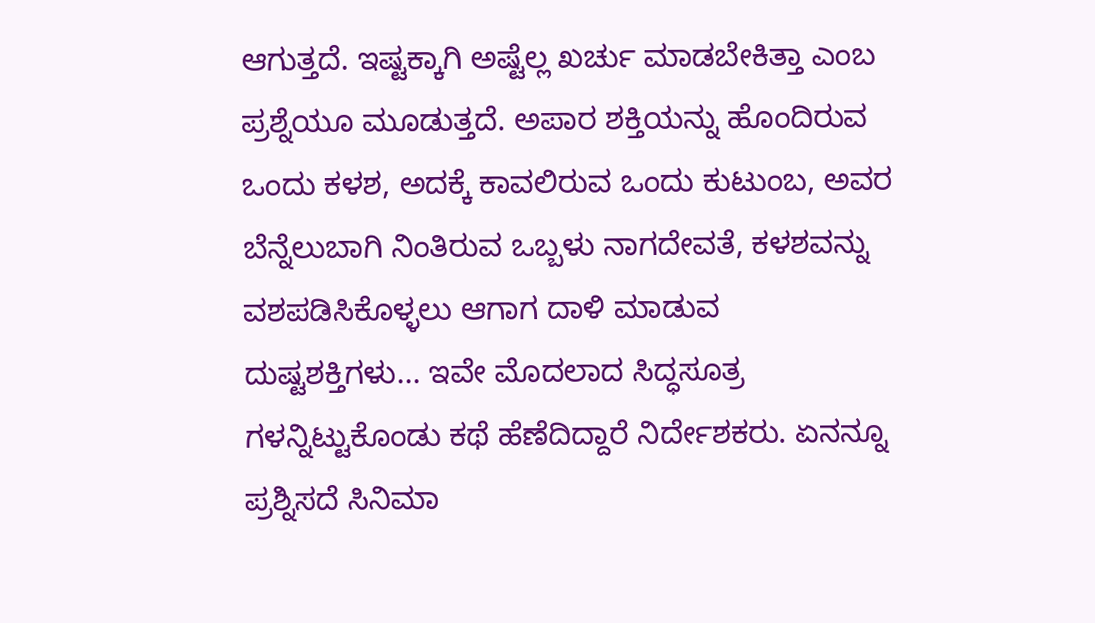ಆಗುತ್ತದೆ. ಇಷ್ಟಕ್ಕಾಗಿ ಅಷ್ಟೆಲ್ಲ ಖರ್ಚು ಮಾಡಬೇಕಿತ್ತಾ ಎಂಬ ಪ್ರಶ್ನೆಯೂ ಮೂಡುತ್ತದೆ. ಅಪಾರ ಶಕ್ತಿಯನ್ನು ಹೊಂದಿರುವ ಒಂದು ಕಳಶ, ಅದಕ್ಕೆ ಕಾವಲಿರುವ ಒಂದು ಕುಟುಂಬ, ಅವರ ಬೆನ್ನೆಲುಬಾಗಿ ನಿಂತಿರುವ ಒಬ್ಬಳು ನಾಗದೇವತೆ, ಕಳಶವನ್ನು ವಶಪಡಿಸಿಕೊಳ್ಳಲು ಆಗಾಗ ದಾಳಿ ಮಾಡುವ ದುಷ್ಟಶಕ್ತಿಗಳು... ಇವೇ ಮೊದಲಾದ ಸಿದ್ಧಸೂತ್ರ ಗಳನ್ನಿಟ್ಟುಕೊಂಡು ಕಥೆ ಹೆಣೆದಿದ್ದಾರೆ ನಿರ್ದೇಶಕರು. ಏನನ್ನೂ ಪ್ರಶ್ನಿಸದೆ ಸಿನಿಮಾ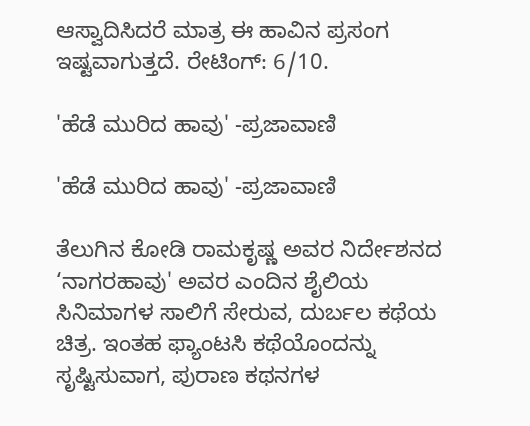ಆಸ್ವಾದಿಸಿದರೆ ಮಾತ್ರ ಈ ಹಾವಿನ ಪ್ರಸಂಗ ಇಷ್ಟವಾಗುತ್ತದೆ. ರೇಟಿಂಗ್: 6/10.

'ಹೆಡೆ ಮುರಿದ ಹಾವು' -ಪ್ರಜಾವಾಣಿ

'ಹೆಡೆ ಮುರಿದ ಹಾವು' -ಪ್ರಜಾವಾಣಿ

ತೆಲುಗಿನ ಕೋಡಿ ರಾಮಕೃಷ್ಣ ಅವರ ನಿರ್ದೇಶನದ ‘ನಾಗರಹಾವು' ಅವರ ಎಂದಿನ ಶೈಲಿಯ ಸಿನಿಮಾಗಳ ಸಾಲಿಗೆ ಸೇರುವ, ದುರ್ಬಲ ಕಥೆಯ ಚಿತ್ರ. ಇಂತಹ ಫ್ಯಾಂಟಸಿ ಕಥೆಯೊಂದನ್ನು ಸೃಷ್ಟಿಸುವಾಗ, ಪುರಾಣ ಕಥನಗಳ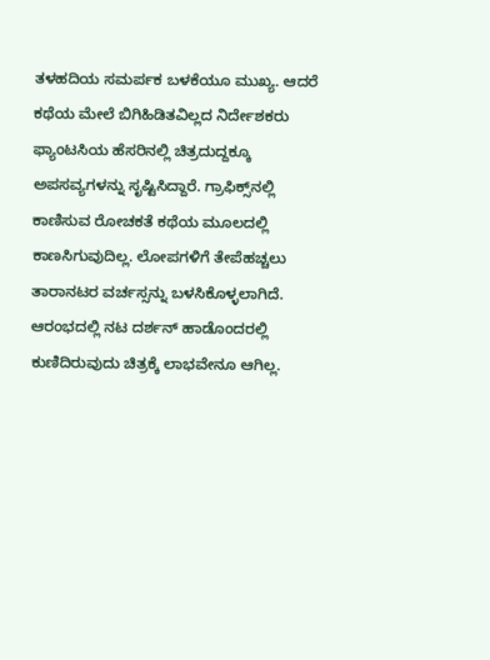ತಳಹದಿಯ ಸಮರ್ಪಕ ಬಳಕೆಯೂ ಮುಖ್ಯ. ಆದರೆ ಕಥೆಯ ಮೇಲೆ ಬಿಗಿಹಿಡಿತವಿಲ್ಲದ ನಿರ್ದೇಶಕರು ಫ್ಯಾಂಟಸಿಯ ಹೆಸರಿನಲ್ಲಿ ಚಿತ್ರದುದ್ದಕ್ಕೂ ಅಪಸವ್ಯಗಳನ್ನು ಸೃಷ್ಟಿಸಿದ್ದಾರೆ. ಗ್ರಾಫಿಕ್ಸ್‌ನಲ್ಲಿ ಕಾಣಿಸುವ ರೋಚಕತೆ ಕಥೆಯ ಮೂಲದಲ್ಲಿ ಕಾಣಸಿಗುವುದಿಲ್ಲ. ಲೋಪಗಳಿಗೆ ತೇಪೆಹಚ್ಚಲು ತಾರಾನಟರ ವರ್ಚಸ್ಸನ್ನು ಬಳಸಿಕೊಳ್ಳಲಾಗಿದೆ. ಆರಂಭದಲ್ಲಿ ನಟ ದರ್ಶನ್‌ ಹಾಡೊಂದರಲ್ಲಿ ಕುಣಿದಿರುವುದು ಚಿತ್ರಕ್ಕೆ ಲಾಭವೇನೂ ಆಗಿಲ್ಲ.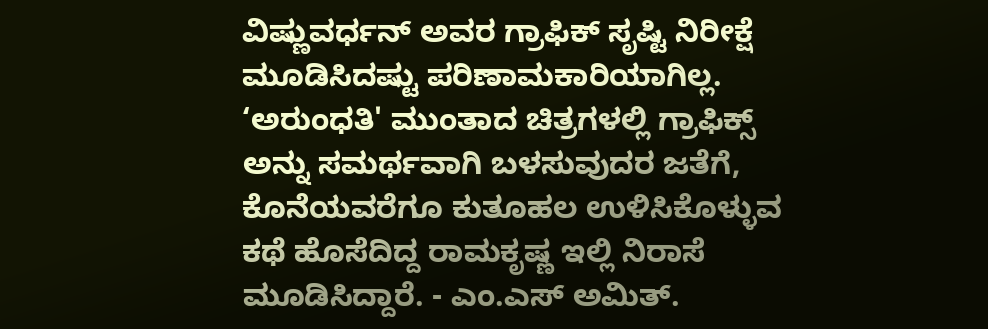ವಿಷ್ಣುವರ್ಧನ್‌ ಅವರ ಗ್ರಾಫಿಕ್‌ ಸೃಷ್ಟಿ ನಿರೀಕ್ಷೆ ಮೂಡಿಸಿದಷ್ಟು ಪರಿಣಾಮಕಾರಿಯಾಗಿಲ್ಲ. ‘ಅರುಂಧತಿ' ಮುಂತಾದ ಚಿತ್ರಗಳಲ್ಲಿ ಗ್ರಾಫಿಕ್ಸ್‌ ಅನ್ನು ಸಮರ್ಥವಾಗಿ ಬಳಸುವುದರ ಜತೆಗೆ, ಕೊನೆಯವರೆಗೂ ಕುತೂಹಲ ಉಳಿಸಿಕೊಳ್ಳುವ ಕಥೆ ಹೊಸೆದಿದ್ದ ರಾಮಕೃಷ್ಣ ಇಲ್ಲಿ ನಿರಾಸೆ ಮೂಡಿಸಿದ್ದಾರೆ. - ಎಂ.ಎಸ್ ಅಮಿತ್.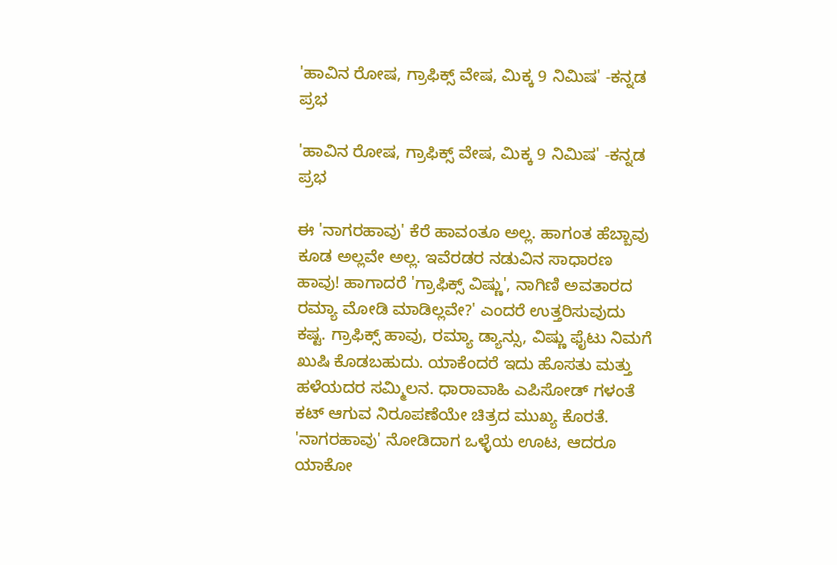'ಹಾವಿನ ರೋಷ, ಗ್ರಾಫಿಕ್ಸ್ ವೇಷ, ಮಿಕ್ಕ 9 ನಿಮಿಷ' -ಕನ್ನಡ ಪ್ರಭ

'ಹಾವಿನ ರೋಷ, ಗ್ರಾಫಿಕ್ಸ್ ವೇಷ, ಮಿಕ್ಕ 9 ನಿಮಿಷ' -ಕನ್ನಡ ಪ್ರಭ

ಈ 'ನಾಗರಹಾವು' ಕೆರೆ ಹಾವಂತೂ ಅಲ್ಲ. ಹಾಗಂತ ಹೆಬ್ಬಾವು ಕೂಡ ಅಲ್ಲವೇ ಅಲ್ಲ. ಇವೆರಡರ ನಡುವಿನ ಸಾಧಾರಣ ಹಾವು! ಹಾಗಾದರೆ 'ಗ್ರಾಫಿಕ್ಸ್ ವಿಷ್ಣು', ನಾಗಿಣಿ ಅವತಾರದ ರಮ್ಯಾ ಮೋಡಿ ಮಾಡಿಲ್ಲವೇ?' ಎಂದರೆ ಉತ್ತರಿಸುವುದು ಕಷ್ಟ. ಗ್ರಾಫಿಕ್ಸ್ ಹಾವು, ರಮ್ಯಾ ಡ್ಯಾನ್ಸು, ವಿಷ್ಣು ಫೈಟು ನಿಮಗೆ ಖುಷಿ ಕೊಡಬಹುದು. ಯಾಕೆಂದರೆ ಇದು ಹೊಸತು ಮತ್ತು ಹಳೆಯದರ ಸಮ್ಮಿಲನ. ಧಾರಾವಾಹಿ ಎಪಿಸೋಡ್ ಗಳಂತೆ ಕಟ್ ಆಗುವ ನಿರೂಪಣೆಯೇ ಚಿತ್ರದ ಮುಖ್ಯ ಕೊರತೆ. 'ನಾಗರಹಾವು' ನೋಡಿದಾಗ ಒಳ್ಳೆಯ ಊಟ, ಆದರೂ ಯಾಕೋ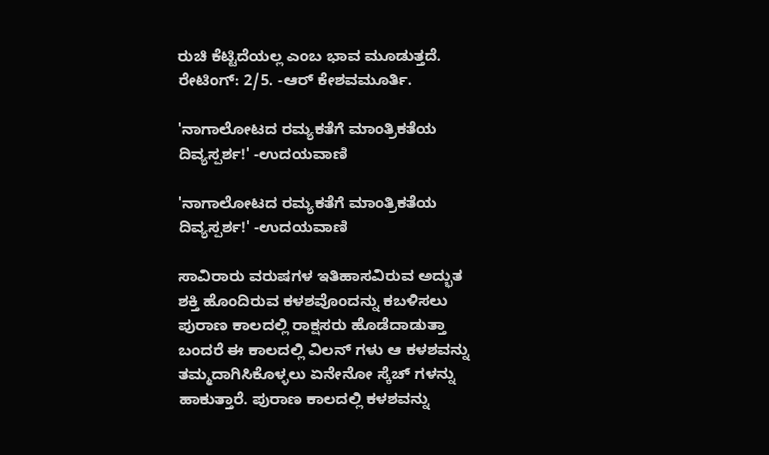ರುಚಿ ಕೆಟ್ಟಿದೆಯಲ್ಲ ಎಂಬ ಭಾವ ಮೂಡುತ್ತದೆ. ರೇಟಿಂಗ್: 2/5. -ಆರ್ ಕೇಶವಮೂರ್ತಿ.

'ನಾಗಾಲೋಟದ ರಮ್ಯಕತೆಗೆ ಮಾಂತ್ರಿಕತೆಯ ದಿವ್ಯಸ್ಪರ್ಶ!' -ಉದಯವಾಣಿ

'ನಾಗಾಲೋಟದ ರಮ್ಯಕತೆಗೆ ಮಾಂತ್ರಿಕತೆಯ ದಿವ್ಯಸ್ಪರ್ಶ!' -ಉದಯವಾಣಿ

ಸಾವಿರಾರು ವರುಷಗಳ ಇತಿಹಾಸವಿರುವ ಅದ್ಭುತ ಶಕ್ತಿ ಹೊಂದಿರುವ ಕಳಶವೊಂದನ್ನು ಕಬಳಿಸಲು ಪುರಾಣ ಕಾಲದಲ್ಲಿ ರಾಕ್ಷಸರು ಹೊಡೆದಾಡುತ್ತಾ ಬಂದರೆ ಈ ಕಾಲದಲ್ಲಿ ವಿಲನ್ ಗಳು ಆ ಕಳಶವನ್ನು ತಮ್ಮದಾಗಿಸಿಕೊಳ್ಳಲು ಏನೇನೋ ಸ್ಕೆಚ್ ಗಳನ್ನು ಹಾಕುತ್ತಾರೆ. ಪುರಾಣ ಕಾಲದಲ್ಲಿ ಕಳಶವನ್ನು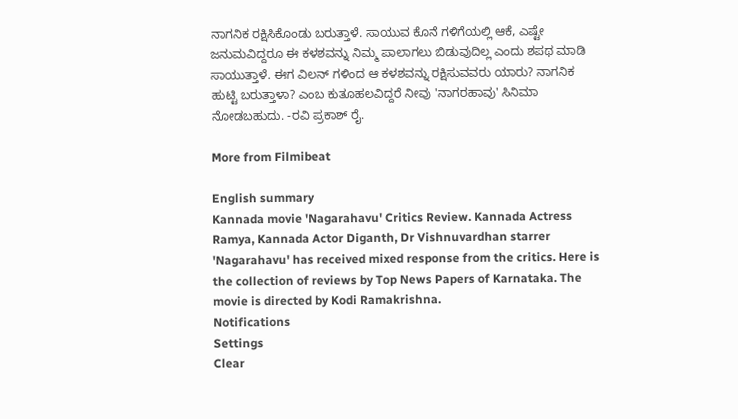ನಾಗನಿಕ ರಕ್ಷಿಸಿಕೊಂಡು ಬರುತ್ತಾಳೆ. ಸಾಯುವ ಕೊನೆ ಗಳಿಗೆಯಲ್ಲಿ ಆಕೆ, ಎಷ್ಟೇ ಜನುಮವಿದ್ದರೂ ಈ ಕಳಶವನ್ನು ನಿಮ್ಮ ಪಾಲಾಗಲು ಬಿಡುವುದಿಲ್ಲ ಎಂದು ಶಪಥ ಮಾಡಿ ಸಾಯುತ್ತಾಳೆ. ಈಗ ವಿಲನ್ ಗಳಿಂದ ಆ ಕಳಶವನ್ನು ರಕ್ಷಿಸುವವರು ಯಾರು? ನಾಗನಿಕ ಹುಟ್ಟಿ ಬರುತ್ತಾಳಾ? ಎಂಬ ಕುತೂಹಲವಿದ್ದರೆ ನೀವು 'ನಾಗರಹಾವು' ಸಿನಿಮಾ ನೋಡಬಹುದು. -ರವಿ ಪ್ರಕಾಶ್ ರೈ.

More from Filmibeat

English summary
Kannada movie 'Nagarahavu' Critics Review. Kannada Actress Ramya, Kannada Actor Diganth, Dr Vishnuvardhan starrer 'Nagarahavu' has received mixed response from the critics. Here is the collection of reviews by Top News Papers of Karnataka. The movie is directed by Kodi Ramakrishna.
Notifications
Settings
Clear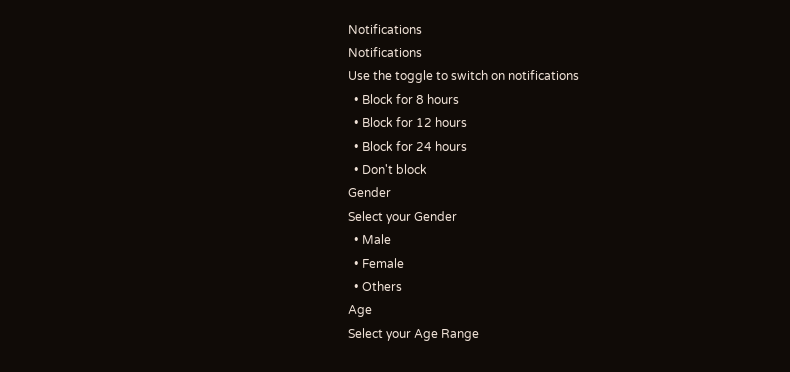Notifications
Notifications
Use the toggle to switch on notifications
  • Block for 8 hours
  • Block for 12 hours
  • Block for 24 hours
  • Don't block
Gender
Select your Gender
  • Male
  • Female
  • Others
Age
Select your Age Range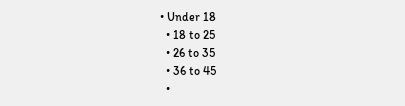• Under 18
  • 18 to 25
  • 26 to 35
  • 36 to 45
  •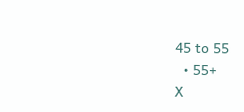45 to 55
  • 55+
X